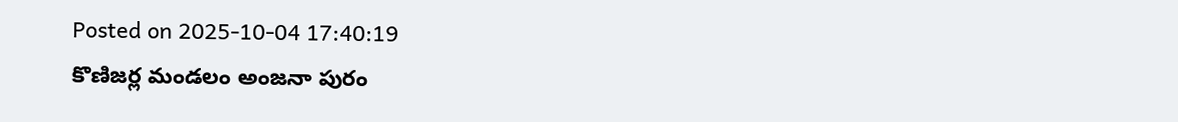Posted on 2025-10-04 17:40:19
కొణిజర్ల మండలం అంజనా పురం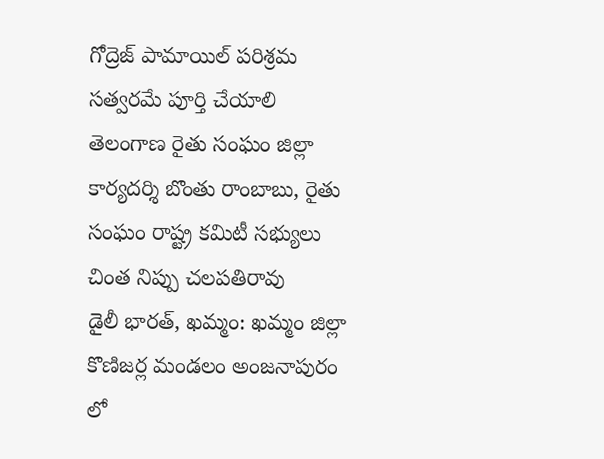గోద్రెజ్ పామాయిల్ పరిశ్రమ సత్వరమే పూర్తి చేయాలి
తెలంగాణ రైతు సంఘం జిల్లా కార్యదర్శి బొంతు రాంబాబు, రైతు సంఘం రాష్ట్ర కమిటీ సభ్యులు చింత నిప్పు చలపతిరావు
డైలీ భారత్, ఖమ్మం: ఖమ్మం జిల్లా కొణిజర్ల మండలం అంజనాపురం లో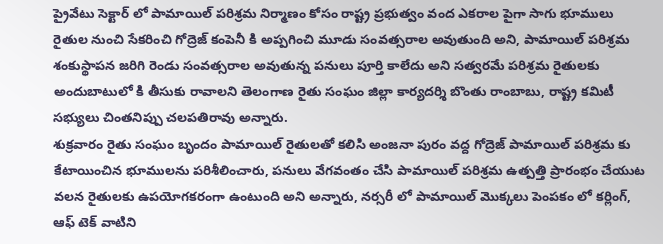ప్రైవేటు సెక్టార్ లో పామాయిల్ పరిశ్రమ నిర్మాణం కోసం రాష్ట్ర ప్రభుత్వం వంద ఎకరాల పైగా సాగు భూములు రైతుల నుంచి సేకరించి గోద్రెజ్ కంపెనీ కి అప్పగించి మూడు సంవత్సరాల అవుతుంది అని, పామాయిల్ పరిశ్రమ శంకుస్థాపన జరిగి రెండు సంవత్సరాల అవుతున్న పనులు పూర్తి కాలేదు అని సత్వరమే పరిశ్రమ రైతులకు అందుబాటులో కి తీసుకు రావాలని తెలంగాణ రైతు సంఘం జిల్లా కార్యదర్శి బొంతు రాంబాబు, రాష్ట్ర కమిటీ సభ్యులు చింతనిప్పు చలపతిరావు అన్నారు.
శుక్రవారం రైతు సంఘం బృందం పామాయిల్ రైతులతో కలిసి అంజనా పురం వద్ద గోద్రెజ్ పామాయిల్ పరిశ్రమ కు కేటాయించిన భూములను పరిశీలించారు, పనులు వేగవంతం చేసి పామాయిల్ పరిశ్రమ ఉత్పత్తి ప్రారంభం చేయుట వలన రైతులకు ఉపయోగకరంగా ఉంటుంది అని అన్నారు, నర్సరీ లో పామాయిల్ మొక్కలు పెంపకం లో కర్లింగ్, ఆఫ్ టెక్ వాటిని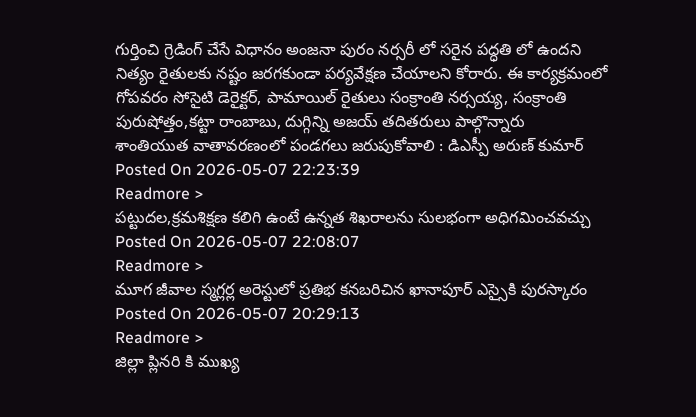గుర్తించి గ్రెడింగ్ చేసే విధానం అంజనా పురం నర్సరీ లో సరైన పద్ధతి లో ఉందని నిత్యం రైతులకు నష్టం జరగకుండా పర్యవేక్షణ చేయాలని కోరారు. ఈ కార్యక్రమంలో గోపవరం సోసైటి డెరైక్టర్, పామాయిల్ రైతులు సంక్రాంతి నర్సయ్య, సంక్రాంతి పురుషోత్తం,కట్టా రాంబాబు, దుగ్గిన్ని అజయ్ తదితరులు పాల్గొన్నారు
శాంతియుత వాతావరణంలో పండగలు జరుపుకోవాలి : డిఎస్పీ అరుణ్ కుమార్
Posted On 2026-05-07 22:23:39
Readmore >
పట్టుదల,క్రమశిక్షణ కలిగి ఉంటే ఉన్నత శిఖరాలను సులభంగా అధిగమించవచ్చు
Posted On 2026-05-07 22:08:07
Readmore >
మూగ జీవాల స్మగ్లర్ల అరెస్టులో ప్రతిభ కనబరిచిన ఖానాపూర్ ఎస్సైకి పురస్కారం
Posted On 2026-05-07 20:29:13
Readmore >
జిల్లా ప్లినరి కి ముఖ్య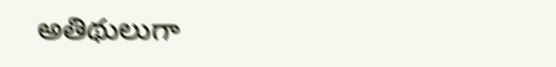అతిథులుగా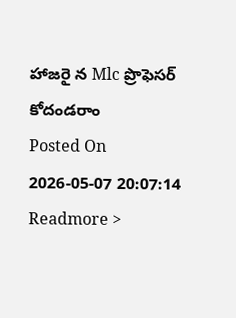హాజరై న Mlc ప్రొఫెసర్ కోదండరాం
Posted On 2026-05-07 20:07:14
Readmore >